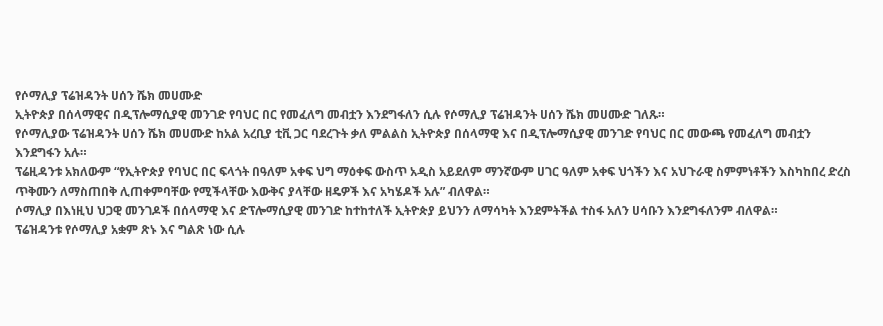የሶማሊያ ፕሬዝዳንት ሀሰን ሼክ መሀሙድ
ኢትዮጵያ በሰላማዊና በዲፕሎማሲያዊ መንገድ የባህር በር የመፈለግ መብቷን እንደግፋለን ሲሉ የሶማሊያ ፕሬዝዳንት ሀሰን ሼክ መሀሙድ ገለጹ።
የሶማሊያው ፕሬዝዳንት ሀሰን ሼክ መሀሙድ ከአል አረቢያ ቲቪ ጋር ባደረጉት ቃለ ምልልስ ኢትዮጵያ በሰላማዊ እና በዲፕሎማሲያዊ መንገድ የባህር በር መውጫ የመፈለግ መብቷን እንደግፋን አሉ።
ፕሬዚዳንቱ አክለውም “የኢትዮጵያ የባህር በር ፍላጎት በዓለም አቀፍ ህግ ማዕቀፍ ውስጥ አዲስ አይደለም ማንኛውም ሀገር ዓለም አቀፍ ህጎችን እና አህጉራዊ ስምምነቶችን እስካከበረ ድረስ ጥቅሙን ለማስጠበቅ ሊጠቀምባቸው የሚችላቸው እውቅና ያላቸው ዘዴዎች እና አካሄዶች አሉ” ብለዋል።
ሶማሊያ በእነዚህ ህጋዊ መንገዶች በሰላማዊ እና ድፕሎማሲያዊ መንገድ ከተከተለች ኢትዮጵያ ይህንን ለማሳካት እንደምትችል ተስፋ አለን ሀሳቡን እንደግፋለንም ብለዋል።
ፕሬዝዳንቱ የሶማሊያ አቋም ጽኑ እና ግልጽ ነው ሲሉ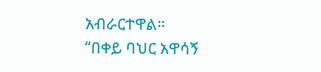አብራርተዋል።
“በቀይ ባህር አዋሳኝ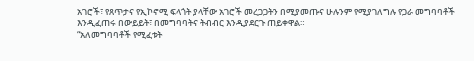አገሮች፣ የጸጥታና የኢኮኖሚ ፍላጎት ያላቸው አገሮች መረጋጋትን በሚያመጡና ሁሉንም የሚያገለግሉ የጋራ መግባባቶች እንዲፈጠሩ በውይይት፣ በመግባባትና ትብብር እንዲያደርጉ ጠይቀዋል።
“አለመግባባቶች የሚፈቱት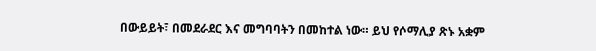በውይይት፣ በመደራደር እና መግባባትን በመከተል ነው። ይህ የሶማሊያ ጽኑ አቋም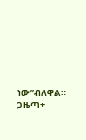ነው”ብለዋል።
ጋዜጣ+